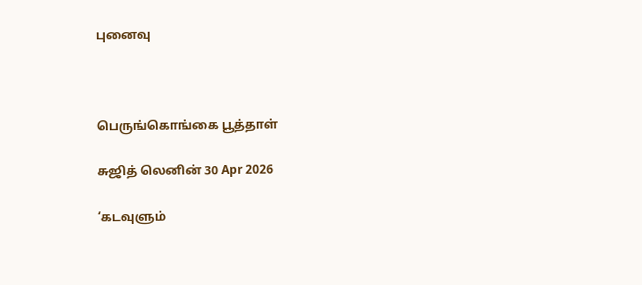புனைவு



பெருங்கொங்கை பூத்தாள்

சுஜித் லெனின் 30 Apr 2026

‘கடவுளும்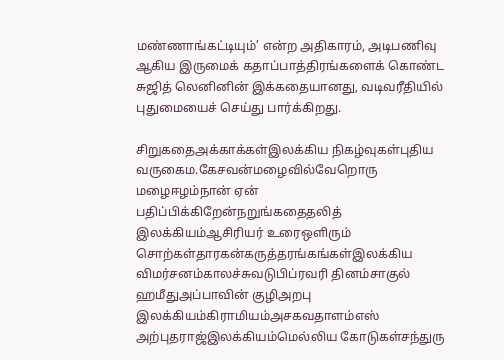மண்ணாங்கட்டியும்’ என்ற அதிகாரம், அடிபணிவு ஆகிய இருமைக் கதாப்பாத்திரங்களைக் கொண்ட சுஜித் லெனினின் இக்கதையானது, வடிவரீதியில் புதுமையைச் செய்து பார்க்கிறது.

சிறுகதைஅக்காக்கள்இலக்கிய நிகழ்வுகள்புதிய வருகைம.கேசவன்மழைவில்வேறொரு மழைஈழம்நான் ஏன் பதிப்பிக்கிறேன்நறுங்கதைதலித் இலக்கியம்ஆசிரியர் உரைஒளிரும் சொற்கள்தாரகன்கருத்தரங்கங்கள்இலக்கிய விமர்சனம்காலச்சுவடுபிப்ரவரி தினம்சாகுல் ஹமீதுஅப்பாவின் குழிஅறபு இலக்கியம்கிராமியம்அசகவதாளம்எஸ் அற்புதராஜ்இலக்கியம்மெல்லிய கோடுகள்சந்துரு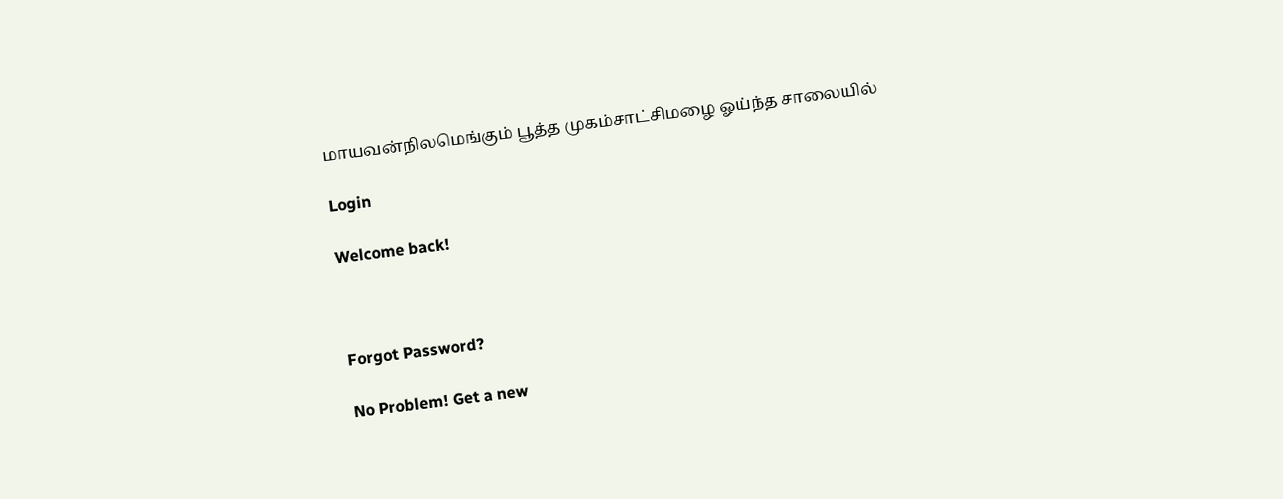மாயவன்நிலமெங்கும் பூத்த முகம்சாட்சிமழை ஓய்ந்த சாலையில்

Login

Welcome back!



Forgot Password?

No Problem! Get a new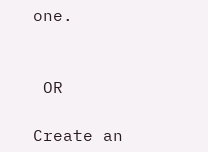one.


 OR

Create an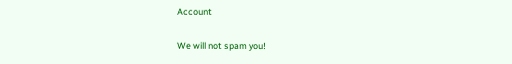Account

We will not spam you!